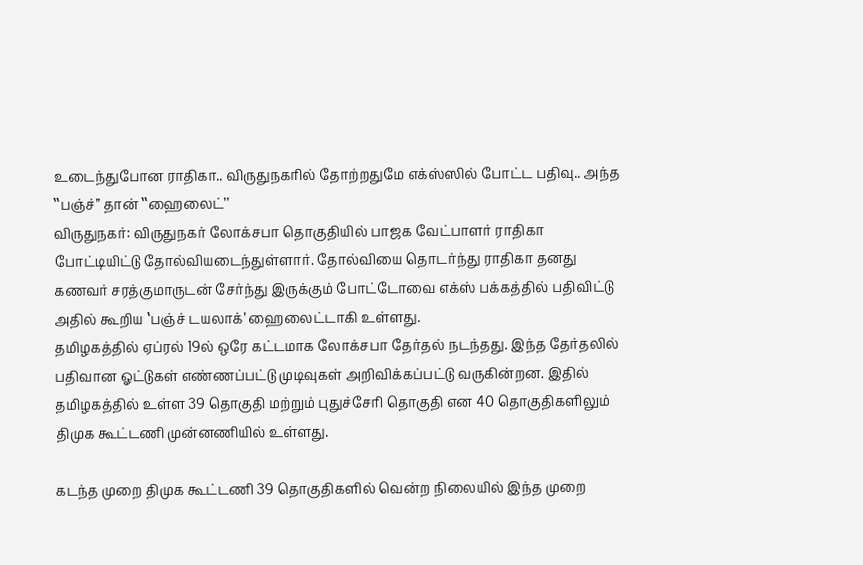உடைந்துபோன ராதிகா.. விருதுநகரில் தோற்றதுமே எக்ஸ்ஸில் போட்ட பதிவு.. அந்த ‛‛பஞ்ச்’’ தான் ‛‛ஹைலைட்’’
விருதுநகர்: விருதுநகர் லோக்சபா தொகுதியில் பாஜக வேட்பாளர் ராதிகா போட்டியிட்டு தோல்வியடைந்துள்ளார். தோல்வியை தொடர்ந்து ராதிகா தனது கணவர் சரத்குமாருடன் சேர்ந்து இருக்கும் போட்டோவை எக்ஸ் பக்கத்தில் பதிவிட்டு அதில் கூறிய ‛பஞ்ச் டயலாக்’ ஹைலைட்டாகி உள்ளது.
தமிழகத்தில் ஏப்ரல் 19ல் ஒரே கட்டமாக லோக்சபா தேர்தல் நடந்தது. இந்த தேர்தலில் பதிவான ஓட்டுகள் எண்ணப்பட்டு முடிவுகள் அறிவிக்கப்பட்டு வருகின்றன. இதில் தமிழகத்தில் உள்ள 39 தொகுதி மற்றும் புதுச்சேரி தொகுதி என 40 தொகுதிகளிலும் திமுக கூட்டணி முன்னணியில் உள்ளது.

கடந்த முறை திமுக கூட்டணி 39 தொகுதிகளில் வென்ற நிலையில் இந்த முறை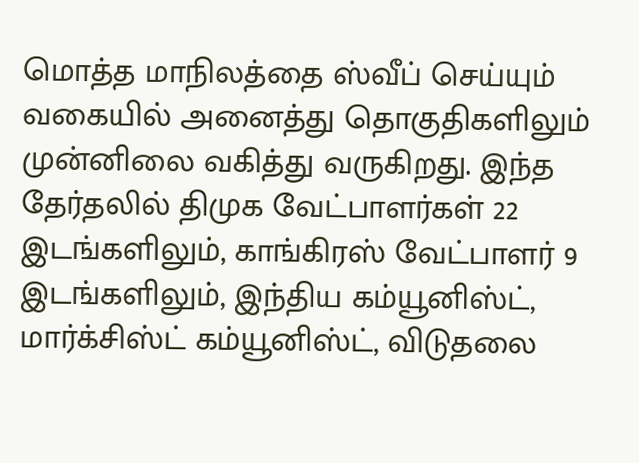மொத்த மாநிலத்தை ஸ்வீப் செய்யும் வகையில் அனைத்து தொகுதிகளிலும் முன்னிலை வகித்து வருகிறது. இந்த தேர்தலில் திமுக வேட்பாளர்கள் 22 இடங்களிலும், காங்கிரஸ் வேட்பாளர் 9 இடங்களிலும், இந்திய கம்யூனிஸ்ட், மார்க்சிஸ்ட் கம்யூனிஸ்ட், விடுதலை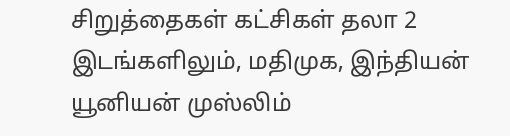சிறுத்தைகள் கட்சிகள் தலா 2 இடங்களிலும், மதிமுக, இந்தியன் யூனியன் முஸ்லிம்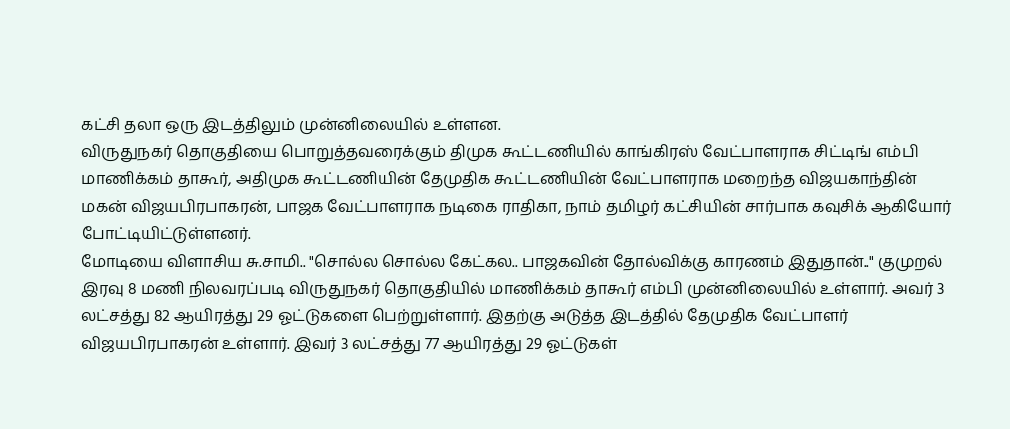கட்சி தலா ஒரு இடத்திலும் முன்னிலையில் உள்ளன.
விருதுநகர் தொகுதியை பொறுத்தவரைக்கும் திமுக கூட்டணியில் காங்கிரஸ் வேட்பாளராக சிட்டிங் எம்பி மாணிக்கம் தாகூர், அதிமுக கூட்டணியின் தேமுதிக கூட்டணியின் வேட்பாளராக மறைந்த விஜயகாந்தின் மகன் விஜயபிரபாகரன், பாஜக வேட்பாளராக நடிகை ராதிகா, நாம் தமிழர் கட்சியின் சார்பாக கவுசிக் ஆகியோர் போட்டியிட்டுள்ளனர்.
மோடியை விளாசிய சு.சாமி.. "சொல்ல சொல்ல கேட்கல.. பாஜகவின் தோல்விக்கு காரணம் இதுதான்.." குமுறல்
இரவு 8 மணி நிலவரப்படி விருதுநகர் தொகுதியில் மாணிக்கம் தாகூர் எம்பி முன்னிலையில் உள்ளார். அவர் 3 லட்சத்து 82 ஆயிரத்து 29 ஓட்டுகளை பெற்றுள்ளார். இதற்கு அடுத்த இடத்தில் தேமுதிக வேட்பாளர் விஜயபிரபாகரன் உள்ளார். இவர் 3 லட்சத்து 77 ஆயிரத்து 29 ஓட்டுகள்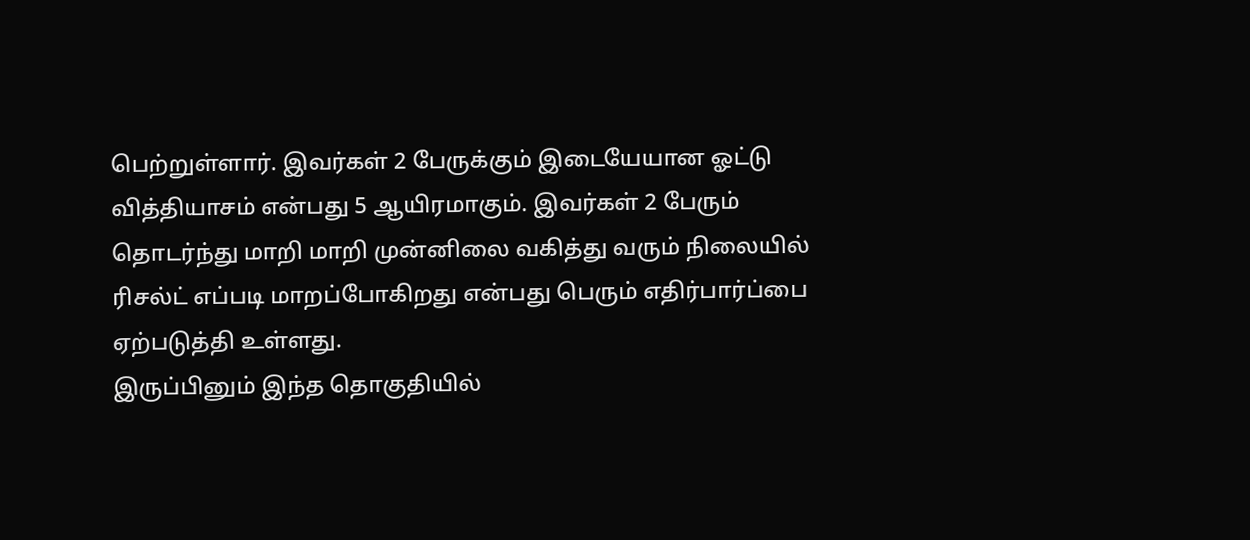பெற்றுள்ளார். இவர்கள் 2 பேருக்கும் இடையேயான ஓட்டு வித்தியாசம் என்பது 5 ஆயிரமாகும். இவர்கள் 2 பேரும் தொடர்ந்து மாறி மாறி முன்னிலை வகித்து வரும் நிலையில் ரிசல்ட் எப்படி மாறப்போகிறது என்பது பெரும் எதிர்பார்ப்பை ஏற்படுத்தி உள்ளது.
இருப்பினும் இந்த தொகுதியில்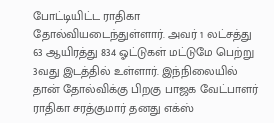போட்டியிட்ட ராதிகா தோல்வியடைந்துள்ளார். அவர் 1 லட்சத்து 63 ஆயிரத்து 834 ஓட்டுகள் மட்டுமே பெற்று 3வது இடத்தில் உள்ளார். இந்நிலையில் தான் தோல்விக்கு பிறகு பாஜக வேட்பாளர் ராதிகா சரத்குமார் தனது எக்ஸ்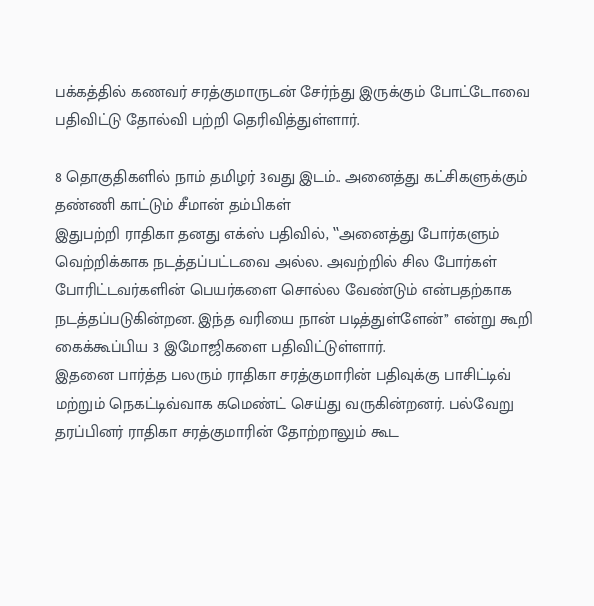பக்கத்தில் கணவர் சரத்குமாருடன் சேர்ந்து இருக்கும் போட்டோவை பதிவிட்டு தோல்வி பற்றி தெரிவித்துள்ளார்.

8 தொகுதிகளில் நாம் தமிழர் 3வது இடம்.. அனைத்து கட்சிகளுக்கும் தண்ணி காட்டும் சீமான் தம்பிகள்
இதுபற்றி ராதிகா தனது எக்ஸ் பதிவில், ‛‛அனைத்து போர்களும் வெற்றிக்காக நடத்தப்பட்டவை அல்ல. அவற்றில் சில போர்கள் போரிட்டவர்களின் பெயர்களை சொல்ல வேண்டும் என்பதற்காக நடத்தப்படுகின்றன. இந்த வரியை நான் படித்துள்ளேன்’’ என்று கூறி கைக்கூப்பிய 3 இமோஜிகளை பதிவிட்டுள்ளார்.
இதனை பார்த்த பலரும் ராதிகா சரத்குமாரின் பதிவுக்கு பாசிட்டிவ் மற்றும் நெகட்டிவ்வாக கமெண்ட் செய்து வருகின்றனர். பல்வேறு தரப்பினர் ராதிகா சரத்குமாரின் தோற்றாலும் கூட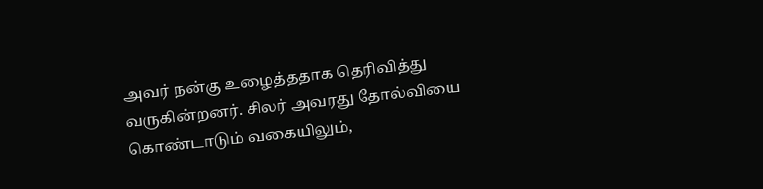அவர் நன்கு உழைத்ததாக தெரிவித்து வருகின்றனர். சிலர் அவரது தோல்வியை கொண்டாடும் வகையிலும்,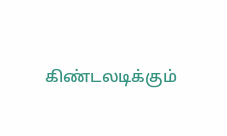கிண்டலடிக்கும்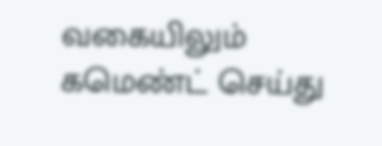வகையிலும் கமெண்ட் செய்து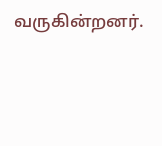வருகின்றனர்.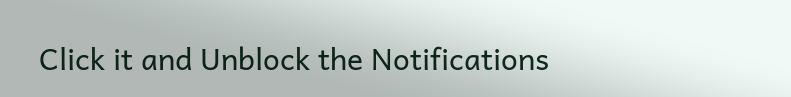Click it and Unblock the Notifications